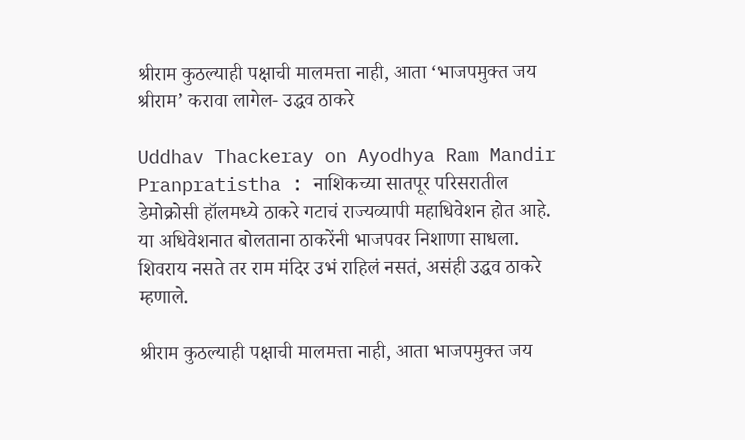श्रीराम कुठल्याही पक्षाची मालमत्ता नाही, आता ‘भाजपमुक्त जय श्रीराम’ करावा लागेल- उद्धव ठाकरे

Uddhav Thackeray on Ayodhya Ram Mandir Pranpratistha : नाशिकच्या सातपूर परिसरातील डेमोक्रोसी हॉलमध्ये ठाकरे गटाचं राज्यव्यापी महाधिवेशन होत आहे. या अधिवेशनात बोलताना ठाकरेंनी भाजपवर निशाणा साधला. शिवराय नसते तर राम मंदिर उभं राहिलं नसतं, असंही उद्धव ठाकरे म्हणाले.

श्रीराम कुठल्याही पक्षाची मालमत्ता नाही, आता भाजपमुक्त जय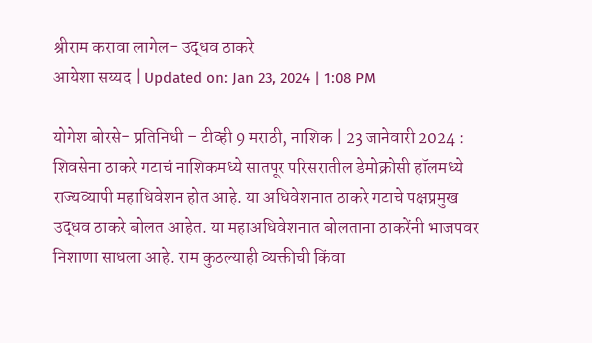श्रीराम करावा लागेल- उद्धव ठाकरे
आयेशा सय्यद | Updated on: Jan 23, 2024 | 1:08 PM

योगेश बोरसे- प्रतिनिधी – टीव्ही 9 मराठी, नाशिक | 23 जानेवारी 2024 : शिवसेना ठाकरे गटाचं नाशिकमध्ये सातपूर परिसरातील डेमोक्रोसी हॉलमध्ये राज्यव्यापी महाधिवेशन होत आहे. या अधिवेशनात ठाकरे गटाचे पक्षप्रमुख उद्धव ठाकरे बोलत आहेत. या महाअधिवेशनात बोलताना ठाकरेंनी भाजपवर निशाणा साधला आहे. राम कुठल्याही व्यक्तीची किंवा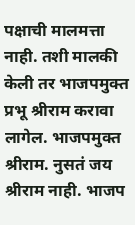पक्षाची मालमत्ता नाही. तशी मालकी केली तर भाजपमुक्त प्रभू श्रीराम करावा लागेल. भाजपमुक्त श्रीराम. नुसतं जय श्रीराम नाही. भाजप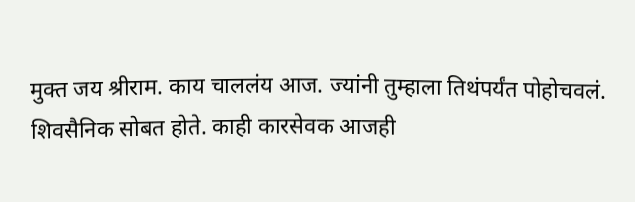मुक्त जय श्रीराम. काय चाललंय आज. ज्यांनी तुम्हाला तिथंपर्यंत पोहोचवलं. शिवसैनिक सोबत होते. काही कारसेवक आजही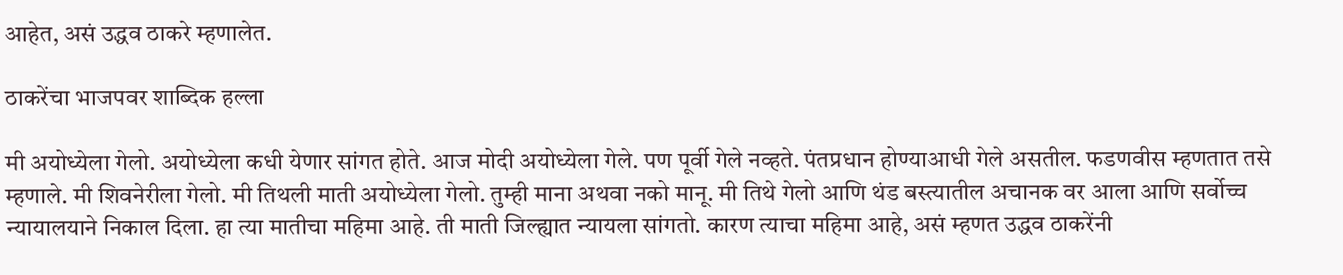आहेत, असं उद्धव ठाकरे म्हणालेत.

ठाकरेंचा भाजपवर शाब्दिक हल्ला

मी अयोध्येला गेलो. अयोध्येला कधी येणार सांगत होते. आज मोदी अयोध्येला गेले. पण पूर्वी गेले नव्हते. पंतप्रधान होण्याआधी गेले असतील. फडणवीस म्हणतात तसे म्हणाले. मी शिवनेरीला गेलो. मी तिथली माती अयोध्येला गेलो. तुम्ही माना अथवा नको मानू. मी तिथे गेलो आणि थंड बस्त्यातील अचानक वर आला आणि सर्वोच्च न्यायालयाने निकाल दिला. हा त्या मातीचा महिमा आहे. ती माती जिल्ह्यात न्यायला सांगतो. कारण त्याचा महिमा आहे, असं म्हणत उद्धव ठाकरेंनी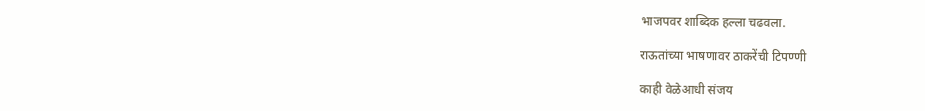भाजपवर शाब्दिक हल्ला चढवला.

राऊतांच्या भाषणावर ठाकरेंची टिपण्णी

काही वेळेआधी संजय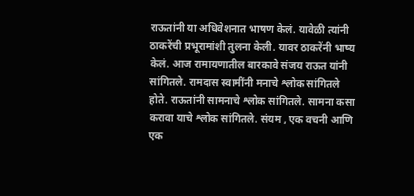राऊतांनी या अधिवेशनात भाषण केलं. यावेळी त्यांनी ठाकरेंची प्रभूरामांशी तुलना केली. यावर ठाकरेंनी भाष्य केलं. आज रामायणातील बारकावे संजय राऊत यांनी सांगितले. रामदास स्वामींनी मनाचे श्लोक सांगितले होते. राऊतांनी सामनाचे श्लोक सांगितले. सामना कसा करावा याचे श्लोक सांगितले. संयम , एक वचनी आणि एक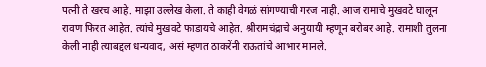पत्नी ते खरच आहे. माझा उल्लेख केला. ते काही वेगळं सांगण्याची गरज नाही. आज रामाचे मुखवटे घालून रावण फिरत आहेत. त्यांचे मुखवटे फाडायचे आहेत. श्रीरामचंद्राचे अनुयायी म्हणून बरोबर आहे. रामाशी तुलना केली नाही त्याबद्दल धन्यवाद, असं म्हणत ठाकरेंनी राऊतांचे आभार मानले.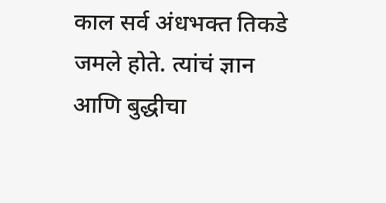काल सर्व अंधभक्त तिकडे जमले होते. त्यांचं ज्ञान आणि बुद्धीचा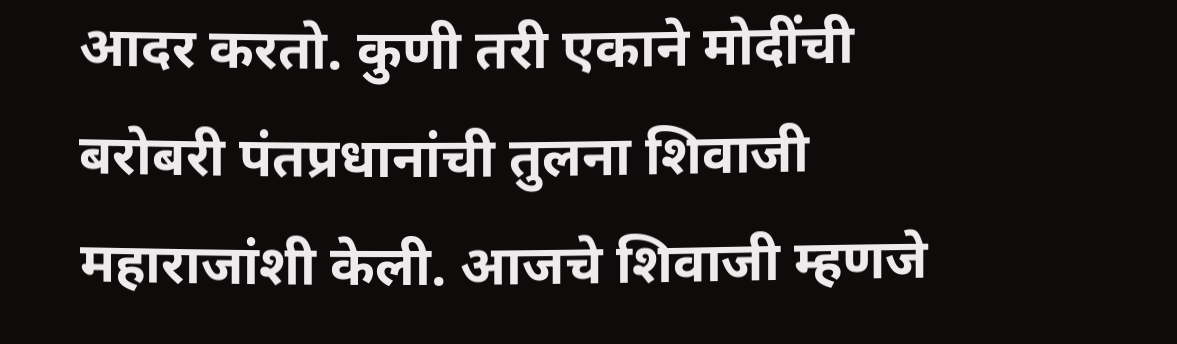आदर करतो. कुणी तरी एकाने मोदींची बरोबरी पंतप्रधानांची तुलना शिवाजी महाराजांशी केली. आजचे शिवाजी म्हणजे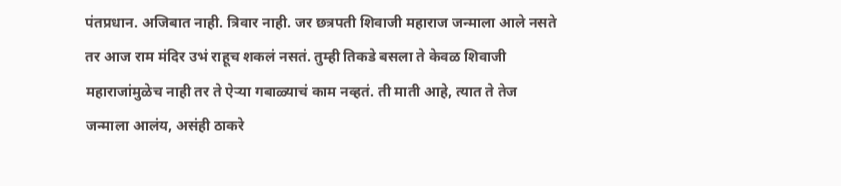पंतप्रधान. अजिबात नाही. त्रिवार नाही. जर छत्रपती शिवाजी महाराज जन्माला आले नसते तर आज राम मंदिर उभं राहूच शकलं नसतं. तुम्ही तिकडे बसला ते केवळ शिवाजी महाराजांमुळेच नाही तर ते ऐऱ्या गबाळ्याचं काम नव्हतं. ती माती आहे, त्यात ते तेज जन्माला आलंय, असंही ठाकरे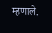म्हणाले.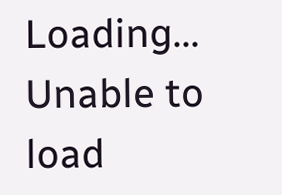Loading...
Unable to load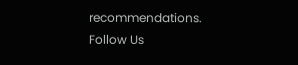recommendations.
Follow Us